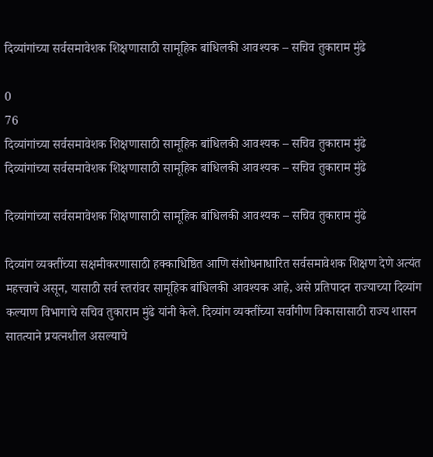दिव्यांगांच्या सर्वसमावेशक शिक्षणासाठी सामूहिक बांधिलकी आवश्यक – सचिव तुकाराम मुंढे

0
76
दिव्यांगांच्या सर्वसमावेशक शिक्षणासाठी सामूहिक बांधिलकी आवश्यक – सचिव तुकाराम मुंढे
दिव्यांगांच्या सर्वसमावेशक शिक्षणासाठी सामूहिक बांधिलकी आवश्यक – सचिव तुकाराम मुंढे

दिव्यांगांच्या सर्वसमावेशक शिक्षणासाठी सामूहिक बांधिलकी आवश्यक – सचिव तुकाराम मुंढे

दिव्यांग व्यक्तींच्या सक्षमीकरणासाठी हक्काधिष्ठित आणि संशोधनाधारित सर्वसमावेशक शिक्षण देणे अत्यंत महत्त्वाचे असून, यासाठी सर्व स्तरांवर सामूहिक बांधिलकी आवश्यक आहे, असे प्रतिपादन राज्याच्या दिव्यांग कल्याण विभागाचे सचिव तुकाराम मुंढे यांनी केले. दिव्यांग व्यक्तींच्या सर्वांगीण विकासासाठी राज्य शासन सातत्याने प्रयत्नशील असल्याचे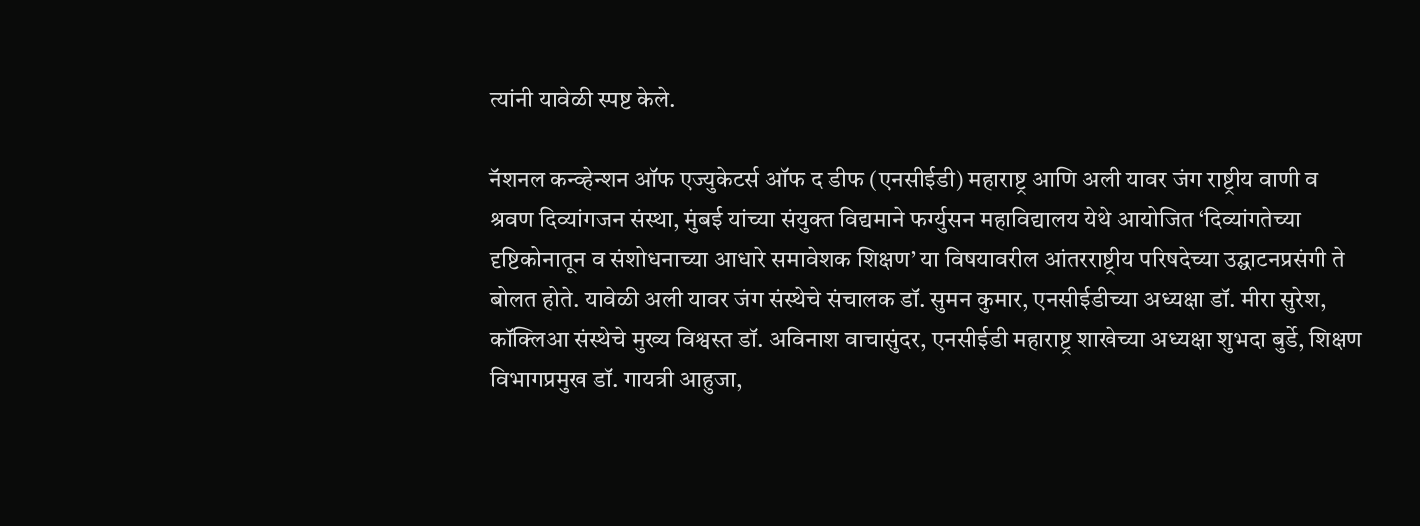त्यांनी यावेळी स्पष्ट केले.

नॅशनल कन्व्हेन्शन ऑफ एज्युकेटर्स ऑफ द डीफ (एनसीईडी) महाराष्ट्र आणि अली यावर जंग राष्ट्रीय वाणी व श्रवण दिव्यांगजन संस्था, मुंबई यांच्या संयुक्त विद्यमाने फर्ग्युसन महाविद्यालय येथे आयोजित ‘दिव्यांगतेच्या दृष्टिकोनातून व संशोधनाच्या आधारे समावेशक शिक्षण’ या विषयावरील आंतरराष्ट्रीय परिषदेच्या उद्घाटनप्रसंगी ते बोलत होते. यावेळी अली यावर जंग संस्थेचे संचालक डॉ. सुमन कुमार, एनसीईडीच्या अध्यक्षा डॉ. मीरा सुरेश, कॉक्लिआ संस्थेचे मुख्य विश्वस्त डॉ. अविनाश वाचासुंदर, एनसीईडी महाराष्ट्र शाखेच्या अध्यक्षा शुभदा बुर्डे, शिक्षण विभागप्रमुख डॉ. गायत्री आहुजा,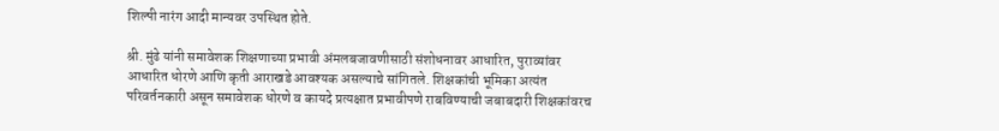शिल्पी नारंग आदी मान्यवर उपस्थित होते.

श्री. मुंढे यांनी समावेशक शिक्षणाच्या प्रभावी अंमलबजावणीसाठी संशोधनावर आधारित, पुराव्यांवर आधारित धोरणे आणि कृती आराखडे आवश्यक असल्याचे सांगितले. शिक्षकांची भूमिका अत्यंत परिवर्तनकारी असून समावेशक धोरणे व कायदे प्रत्यक्षात प्रभावीपणे राबविण्याची जबाबदारी शिक्षकांवरच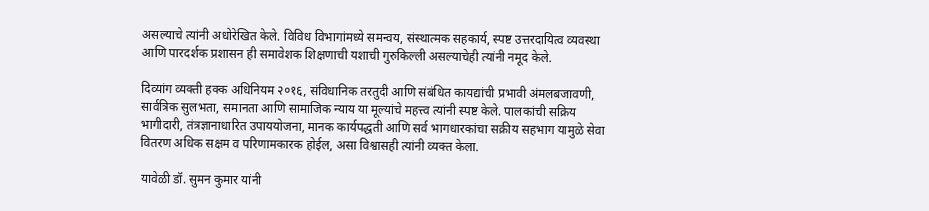असल्याचे त्यांनी अधोरेखित केले. विविध विभागांमध्ये समन्वय, संस्थात्मक सहकार्य, स्पष्ट उत्तरदायित्व व्यवस्था आणि पारदर्शक प्रशासन ही समावेशक शिक्षणाची यशाची गुरुकिल्ली असल्याचेही त्यांनी नमूद केले.

दिव्यांग व्यक्ती हक्क अधिनियम २०१६, संविधानिक तरतुदी आणि संबंधित कायद्यांची प्रभावी अंमलबजावणी, सार्वत्रिक सुलभता, समानता आणि सामाजिक न्याय या मूल्यांचे महत्त्व त्यांनी स्पष्ट केले. पालकांची सक्रिय भागीदारी, तंत्रज्ञानाधारित उपाययोजना, मानक कार्यपद्धती आणि सर्व भागधारकांचा सक्रीय सहभाग यामुळे सेवा वितरण अधिक सक्षम व परिणामकारक होईल, असा विश्वासही त्यांनी व्यक्त केला.

यावेळी डॉ. सुमन कुमार यांनी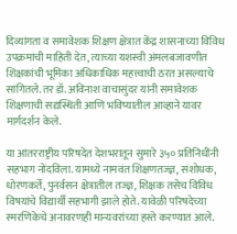दिव्यांगता व समावेशक शिक्षण क्षेत्रात केंद्र शासनाच्या विविध उपक्रमांची माहिती देत, त्याच्या यशस्वी अंमलबजावणीत शिक्षकांची भूमिका अधिकाधिक महत्त्वाची ठरत असल्याचे सांगितले. तर डॉ. अविनाश वाचासुंदर यांनी समावेशक शिक्षणाची सद्यस्थिती आणि भविष्यातील आव्हाने यावर मार्गदर्शन केले.

या आंतरराष्ट्रीय परिषदेत देशभरातून सुमारे ३५० प्रतिनिधींनी सहभाग नोंदविला. यामध्ये नामवंत शिक्षणतज्ज्ञ, संशोधक, धोरणकर्ते, पुनर्वसन क्षेत्रातील तज्ज्ञ, शिक्षक तसेच विविध विषयांचे विद्यार्थी सहभागी झाले होते. यावेळी परिषदेच्या स्मरणिकेचे अनावरणही मान्यवरांच्या हस्ते करण्यात आले.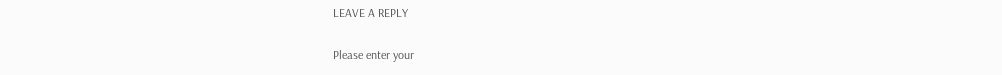LEAVE A REPLY

Please enter your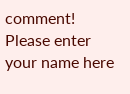comment!
Please enter your name here